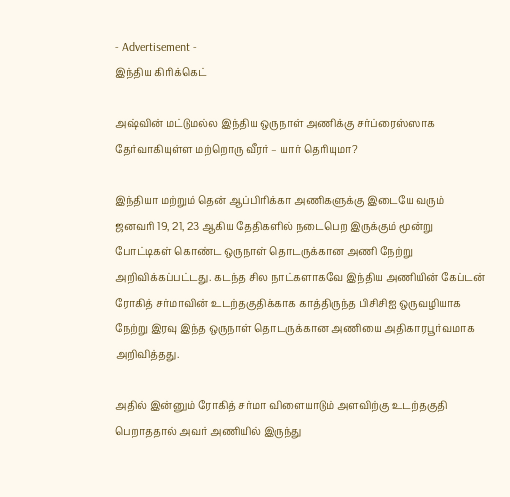- Advertisement -
இந்திய கிரிக்கெட்

அஷ்வின் மட்டுமல்ல இந்திய ஒருநாள் அணிக்கு சர்ப்ரைஸ்ஸாக தேர்வாகியுள்ள மற்றொரு வீரர் – யார் தெரியுமா?

இந்தியா மற்றும் தென் ஆப்பிரிக்கா அணிகளுக்கு இடையே வரும் ஜனவரி 19, 21, 23 ஆகிய தேதிகளில் நடைபெற இருக்கும் மூன்று போட்டிகள் கொண்ட ஒருநாள் தொடருக்கான அணி நேற்று அறிவிக்கப்பட்டது. கடந்த சில நாட்களாகவே இந்திய அணியின் கேப்டன் ரோகித் சர்மாவின் உடற்தகுதிக்காக காத்திருந்த பிசிசிஐ ஒருவழியாக நேற்று இரவு இந்த ஒருநாள் தொடருக்கான அணியை அதிகாரபூர்வமாக அறிவித்தது.

அதில் இன்னும் ரோகித் சர்மா விளையாடும் அளவிற்கு உடற்தகுதி பெறாததால் அவர் அணியில் இருந்து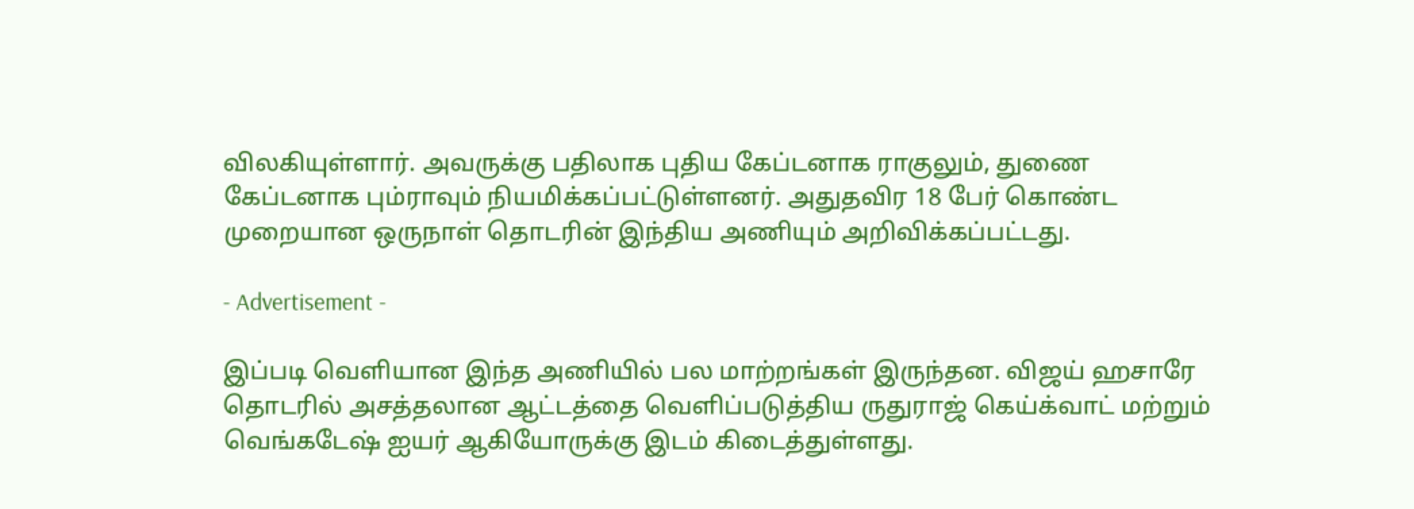விலகியுள்ளார். அவருக்கு பதிலாக புதிய கேப்டனாக ராகுலும், துணை கேப்டனாக பும்ராவும் நியமிக்கப்பட்டுள்ளனர். அதுதவிர 18 பேர் கொண்ட முறையான ஒருநாள் தொடரின் இந்திய அணியும் அறிவிக்கப்பட்டது.

- Advertisement -

இப்படி வெளியான இந்த அணியில் பல மாற்றங்கள் இருந்தன. விஜய் ஹசாரே தொடரில் அசத்தலான ஆட்டத்தை வெளிப்படுத்திய ருதுராஜ் கெய்க்வாட் மற்றும் வெங்கடேஷ் ஐயர் ஆகியோருக்கு இடம் கிடைத்துள்ளது.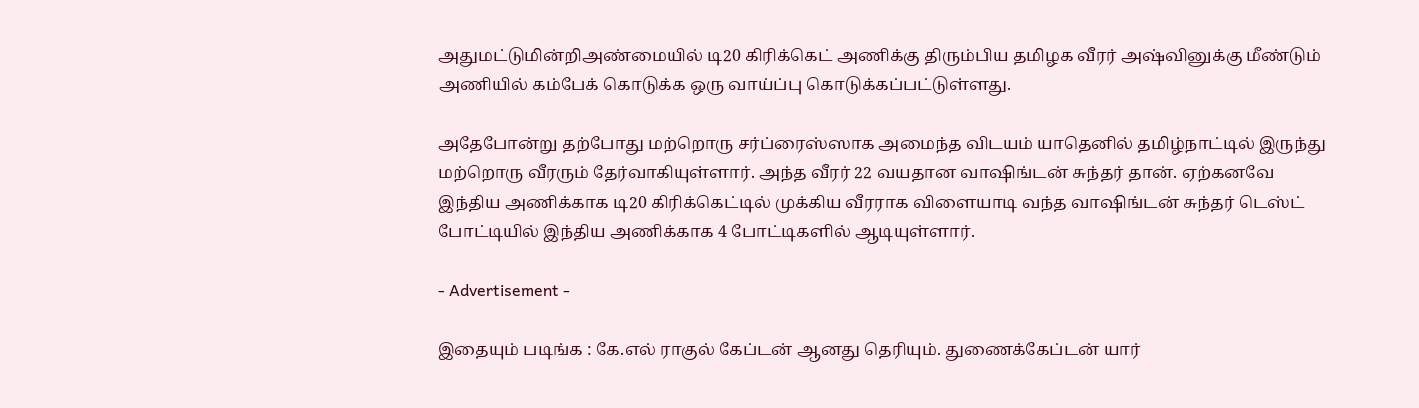அதுமட்டுமின்றிஅண்மையில் டி20 கிரிக்கெட் அணிக்கு திரும்பிய தமிழக வீரர் அஷ்வினுக்கு மீண்டும் அணியில் கம்பேக் கொடுக்க ஒரு வாய்ப்பு கொடுக்கப்பட்டுள்ளது.

அதேபோன்று தற்போது மற்றொரு சர்ப்ரைஸ்ஸாக அமைந்த விடயம் யாதெனில் தமிழ்நாட்டில் இருந்து மற்றொரு வீரரும் தேர்வாகியுள்ளார். அந்த வீரர் 22 வயதான வாஷிங்டன் சுந்தர் தான். ஏற்கனவே இந்திய அணிக்காக டி20 கிரிக்கெட்டில் முக்கிய வீரராக விளையாடி வந்த வாஷிங்டன் சுந்தர் டெஸ்ட் போட்டியில் இந்திய அணிக்காக 4 போட்டிகளில் ஆடியுள்ளார்.

- Advertisement -

இதையும் படிங்க : கே.எல் ராகுல் கேப்டன் ஆனது தெரியும். துணைக்கேப்டன் யார்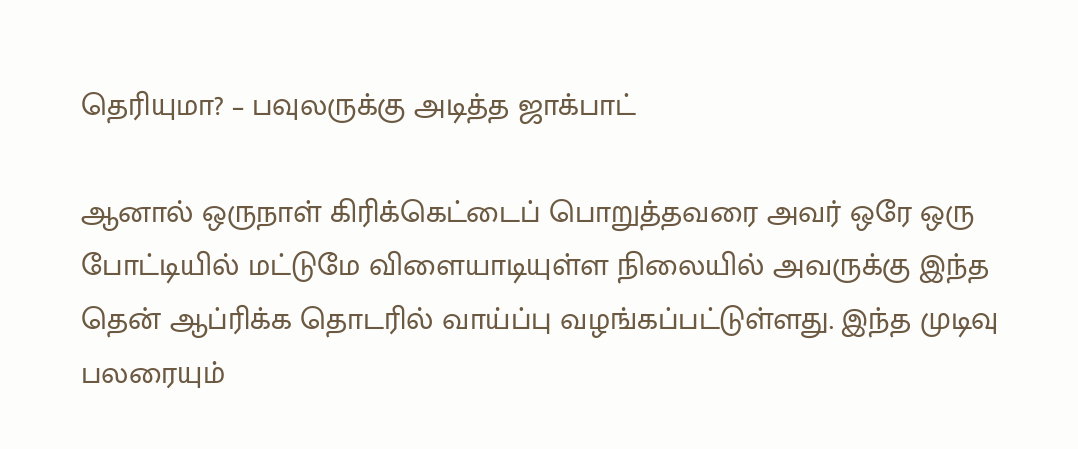தெரியுமா? – பவுலருக்கு அடித்த ஜாக்பாட்

ஆனால் ஒருநாள் கிரிக்கெட்டைப் பொறுத்தவரை அவர் ஒரே ஒரு போட்டியில் மட்டுமே விளையாடியுள்ள நிலையில் அவருக்கு இந்த தென் ஆப்ரிக்க தொடரில் வாய்ப்பு வழங்கப்பட்டுள்ளது. இந்த முடிவு பலரையும்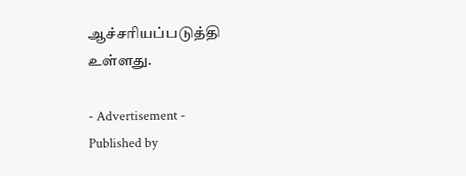ஆச்சரியப்படுத்தி உள்ளது.

- Advertisement -
Published by